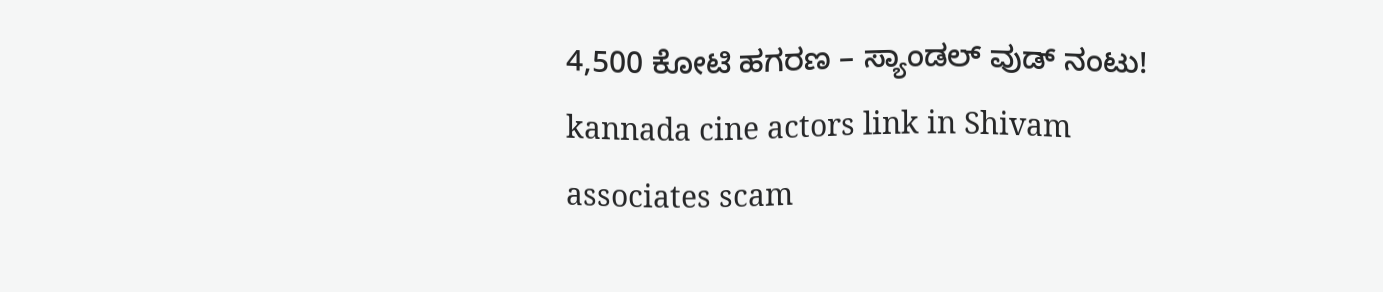4,500 ಕೋಟಿ ಹಗರಣ – ಸ್ಯಾಂಡಲ್ ವುಡ್ ನಂಟು!
kannada cine actors link in Shivam associates scam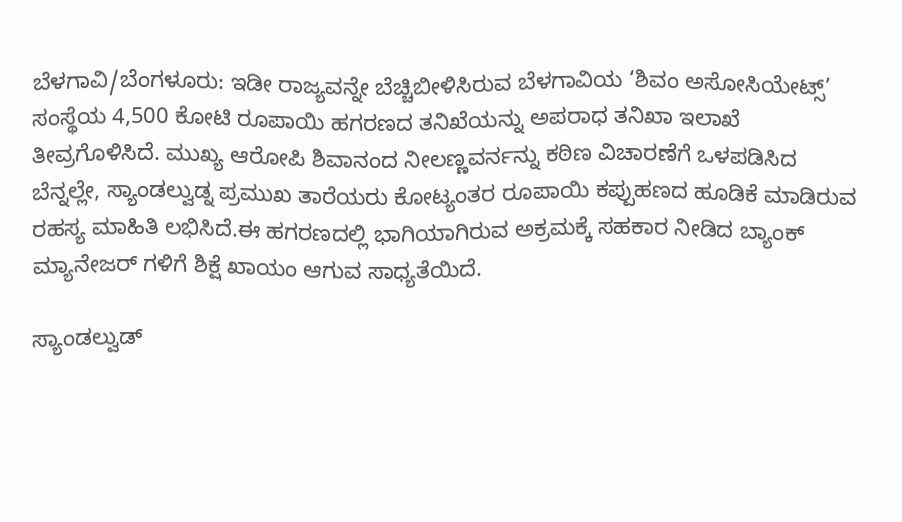ಬೆಳಗಾವಿ/ಬೆಂಗಳೂರು: ಇಡೀ ರಾಜ್ಯವನ್ನೇ ಬೆಚ್ಚಿಬೀಳಿಸಿರುವ ಬೆಳಗಾವಿಯ ‘ಶಿವಂ ಅಸೋಸಿಯೇಟ್ಸ್’ ಸಂಸ್ಥೆಯ 4,500 ಕೋಟಿ ರೂಪಾಯಿ ಹಗರಣದ ತನಿಖೆಯನ್ನು ಅಪರಾಧ ತನಿಖಾ ಇಲಾಖೆ ತೀವ್ರಗೊಳಿಸಿದೆ. ಮುಖ್ಯ ಆರೋಪಿ ಶಿವಾನಂದ ನೀಲಣ್ಣವರ್ನನ್ನು ಕಠಿಣ ವಿಚಾರಣೆಗೆ ಒಳಪಡಿಸಿದ ಬೆನ್ನಲ್ಲೇ, ಸ್ಯಾಂಡಲ್ವುಡ್ನ ಪ್ರಮುಖ ತಾರೆಯರು ಕೋಟ್ಯಂತರ ರೂಪಾಯಿ ಕಪ್ಪುಹಣದ ಹೂಡಿಕೆ ಮಾಡಿರುವ ರಹಸ್ಯ ಮಾಹಿತಿ ಲಭಿಸಿದೆ.ಈ ಹಗರಣದಲ್ಲಿ ಭಾಗಿಯಾಗಿರುವ ಅಕ್ರಮಕ್ಕೆ ಸಹಕಾರ ನೀಡಿದ ಬ್ಯಾಂಕ್ ಮ್ಯಾನೇಜರ್ ಗಳಿಗೆ ಶಿಕ್ಷೆ ಖಾಯಂ ಆಗುವ ಸಾಧ್ಯತೆಯಿದೆ.

ಸ್ಯಾಂಡಲ್ವುಡ್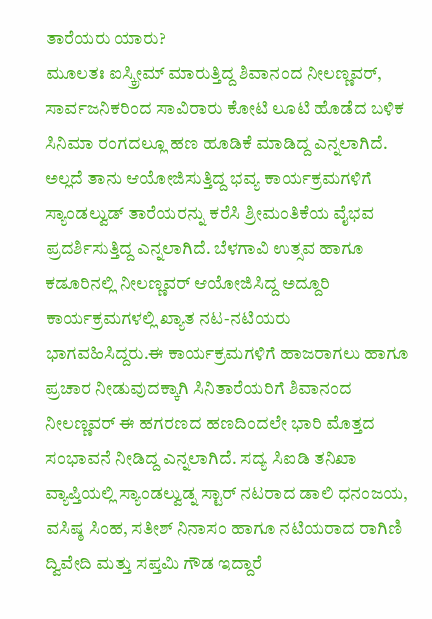ತಾರೆಯರು ಯಾರು?
ಮೂಲತಃ ಐಸ್ಕ್ರೀಮ್ ಮಾರುತ್ತಿದ್ದ ಶಿವಾನಂದ ನೀಲಣ್ಣವರ್, ಸಾರ್ವಜನಿಕರಿಂದ ಸಾವಿರಾರು ಕೋಟಿ ಲೂಟಿ ಹೊಡೆದ ಬಳಿಕ ಸಿನಿಮಾ ರಂಗದಲ್ಲೂ ಹಣ ಹೂಡಿಕೆ ಮಾಡಿದ್ದ ಎನ್ನಲಾಗಿದೆ. ಅಲ್ಲದೆ ತಾನು ಆಯೋಜಿಸುತ್ತಿದ್ದ ಭವ್ಯ ಕಾರ್ಯಕ್ರಮಗಳಿಗೆ ಸ್ಯಾಂಡಲ್ವುಡ್ ತಾರೆಯರನ್ನು ಕರೆಸಿ ಶ್ರೀಮಂತಿಕೆಯ ವೈಭವ ಪ್ರದರ್ಶಿಸುತ್ತಿದ್ದ ಎನ್ನಲಾಗಿದೆ. ಬೆಳಗಾವಿ ಉತ್ಸವ ಹಾಗೂ ಕಡೂರಿನಲ್ಲಿ ನೀಲಣ್ಣವರ್ ಆಯೋಜಿಸಿದ್ದ ಅದ್ದೂರಿ ಕಾರ್ಯಕ್ರಮಗಳಲ್ಲಿ ಖ್ಯಾತ ನಟ-ನಟಿಯರು ಭಾಗವಹಿಸಿದ್ದರು.ಈ ಕಾರ್ಯಕ್ರಮಗಳಿಗೆ ಹಾಜರಾಗಲು ಹಾಗೂ ಪ್ರಚಾರ ನೀಡುವುದಕ್ಕಾಗಿ ಸಿನಿತಾರೆಯರಿಗೆ ಶಿವಾನಂದ ನೀಲಣ್ಣವರ್ ಈ ಹಗರಣದ ಹಣದಿಂದಲೇ ಭಾರಿ ಮೊತ್ತದ ಸಂಭಾವನೆ ನೀಡಿದ್ದ ಎನ್ನಲಾಗಿದೆ. ಸದ್ಯ ಸಿಐಡಿ ತನಿಖಾ ವ್ಯಾಪ್ತಿಯಲ್ಲಿ ಸ್ಯಾಂಡಲ್ವುಡ್ನ ಸ್ಟಾರ್ ನಟರಾದ ಡಾಲಿ ಧನಂಜಯ, ವಸಿಷ್ಠ ಸಿಂಹ, ಸತೀಶ್ ನಿನಾಸಂ ಹಾಗೂ ನಟಿಯರಾದ ರಾಗಿಣಿ ದ್ವಿವೇದಿ ಮತ್ತು ಸಪ್ತಮಿ ಗೌಡ ಇದ್ದಾರೆ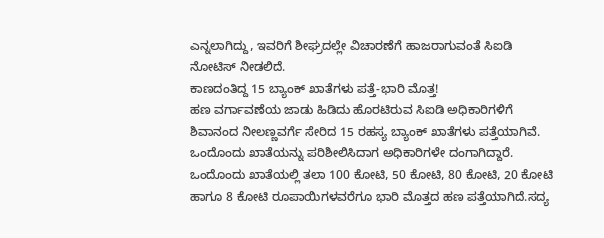ಎನ್ನಲಾಗಿದ್ದು, ಇವರಿಗೆ ಶೀಘ್ರದಲ್ಲೇ ವಿಚಾರಣೆಗೆ ಹಾಜರಾಗುವಂತೆ ಸಿಐಡಿ ನೋಟಿಸ್ ನೀಡಲಿದೆ.
ಕಾಣದಂತಿದ್ದ 15 ಬ್ಯಾಂಕ್ ಖಾತೆಗಳು ಪತ್ತೆ-ಭಾರಿ ಮೊತ್ತ!
ಹಣ ವರ್ಗಾವಣೆಯ ಜಾಡು ಹಿಡಿದು ಹೊರಟಿರುವ ಸಿಐಡಿ ಅಧಿಕಾರಿಗಳಿಗೆ ಶಿವಾನಂದ ನೀಲಣ್ಣವರ್ಗೆ ಸೇರಿದ 15 ರಹಸ್ಯ ಬ್ಯಾಂಕ್ ಖಾತೆಗಳು ಪತ್ತೆಯಾಗಿವೆ. ಒಂದೊಂದು ಖಾತೆಯನ್ನು ಪರಿಶೀಲಿಸಿದಾಗ ಅಧಿಕಾರಿಗಳೇ ದಂಗಾಗಿದ್ದಾರೆ. ಒಂದೊಂದು ಖಾತೆಯಲ್ಲಿ ತಲಾ 100 ಕೋಟಿ, 50 ಕೋಟಿ, 80 ಕೋಟಿ, 20 ಕೋಟಿ ಹಾಗೂ 8 ಕೋಟಿ ರೂಪಾಯಿಗಳವರೆಗೂ ಭಾರಿ ಮೊತ್ತದ ಹಣ ಪತ್ತೆಯಾಗಿದೆ.ಸದ್ಯ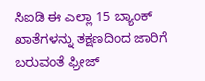ಸಿಐಡಿ ಈ ಎಲ್ಲಾ 15 ಬ್ಯಾಂಕ್ ಖಾತೆಗಳನ್ನು ತಕ್ಷಣದಿಂದ ಜಾರಿಗೆ ಬರುವಂತೆ ಫ್ರೀಜ್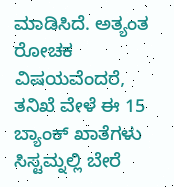ಮಾಡಿಸಿದೆ. ಅತ್ಯಂತ ರೋಚಕ ವಿಷಯವೆಂದರೆ, ತನಿಖೆ ವೇಳೆ ಈ 15 ಬ್ಯಾಂಕ್ ಖಾತೆಗಳು ಸಿಸ್ಟಮ್ನಲ್ಲಿ ಬೇರೆ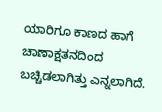ಯಾರಿಗೂ ಕಾಣದ ಹಾಗೆ ಚಾಣಾಕ್ಷತನದಿಂದ ಬಚ್ಚಿಡಲಾಗಿತ್ತು ಎನ್ನಲಾಗಿದೆ.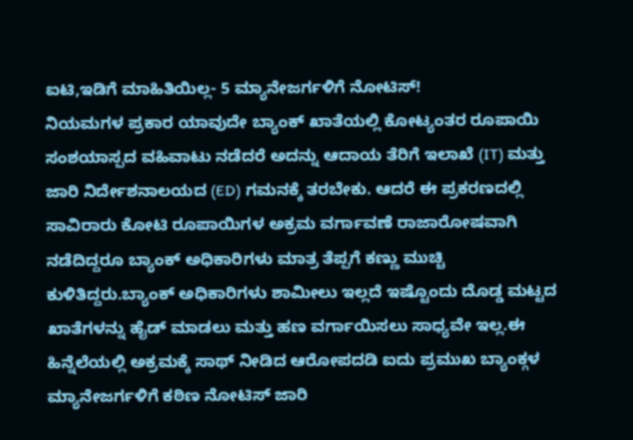ಐಟಿ,ಇಡಿಗೆ ಮಾಹಿತಿಯಿಲ್ಲ- 5 ಮ್ಯಾನೇಜರ್ಗಳಿಗೆ ನೋಟಿಸ್!
ನಿಯಮಗಳ ಪ್ರಕಾರ ಯಾವುದೇ ಬ್ಯಾಂಕ್ ಖಾತೆಯಲ್ಲಿ ಕೋಟ್ಯಂತರ ರೂಪಾಯಿ ಸಂಶಯಾಸ್ಪದ ವಹಿವಾಟು ನಡೆದರೆ ಅದನ್ನು ಆದಾಯ ತೆರಿಗೆ ಇಲಾಖೆ (IT) ಮತ್ತು ಜಾರಿ ನಿರ್ದೇಶನಾಲಯದ (ED) ಗಮನಕ್ಕೆ ತರಬೇಕು. ಆದರೆ ಈ ಪ್ರಕರಣದಲ್ಲಿ ಸಾವಿರಾರು ಕೋಟಿ ರೂಪಾಯಿಗಳ ಅಕ್ರಮ ವರ್ಗಾವಣೆ ರಾಜಾರೋಷವಾಗಿ ನಡೆದಿದ್ದರೂ ಬ್ಯಾಂಕ್ ಅಧಿಕಾರಿಗಳು ಮಾತ್ರ ತೆಪ್ಪಗೆ ಕಣ್ಣು ಮುಚ್ಚಿ ಕುಳಿತಿದ್ದರು.ಬ್ಯಾಂಕ್ ಅಧಿಕಾರಿಗಳು ಶಾಮೀಲು ಇಲ್ಲದೆ ಇಷ್ಟೊಂದು ದೊಡ್ಡ ಮಟ್ಟದ ಖಾತೆಗಳನ್ನು ಹೈಡ್ ಮಾಡಲು ಮತ್ತು ಹಣ ವರ್ಗಾಯಿಸಲು ಸಾಧ್ಯವೇ ಇಲ್ಲ.ಈ ಹಿನ್ನೆಲೆಯಲ್ಲಿ ಅಕ್ರಮಕ್ಕೆ ಸಾಥ್ ನೀಡಿದ ಆರೋಪದಡಿ ಐದು ಪ್ರಮುಖ ಬ್ಯಾಂಕ್ಗಳ ಮ್ಯಾನೇಜರ್ಗಳಿಗೆ ಕಠಿಣ ನೋಟಿಸ್ ಜಾರಿ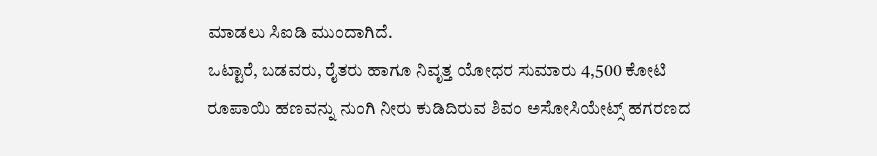ಮಾಡಲು ಸಿಐಡಿ ಮುಂದಾಗಿದೆ.
ಒಟ್ಟಾರೆ, ಬಡವರು, ರೈತರು ಹಾಗೂ ನಿವೃತ್ತ ಯೋಧರ ಸುಮಾರು 4,500 ಕೋಟಿ ರೂಪಾಯಿ ಹಣವನ್ನು ನುಂಗಿ ನೀರು ಕುಡಿದಿರುವ ಶಿವಂ ಅಸೋಸಿಯೇಟ್ಸ್ ಹಗರಣದ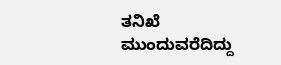ತನಿಖೆ ಮುಂದುವರೆದಿದ್ದು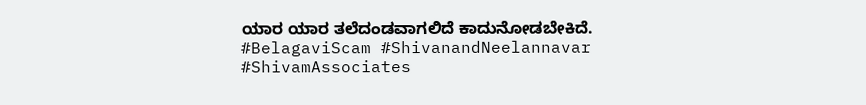ಯಾರ ಯಾರ ತಲೆದಂಡವಾಗಲಿದೆ ಕಾದುನೋಡಬೇಕಿದೆ.
#BelagaviScam #ShivanandNeelannavar #ShivamAssociates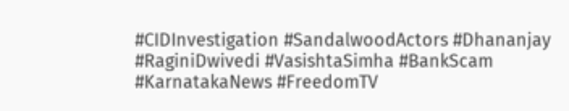#CIDInvestigation #SandalwoodActors #Dhananjay #RaginiDwivedi #VasishtaSimha #BankScam #KarnatakaNews #FreedomTV